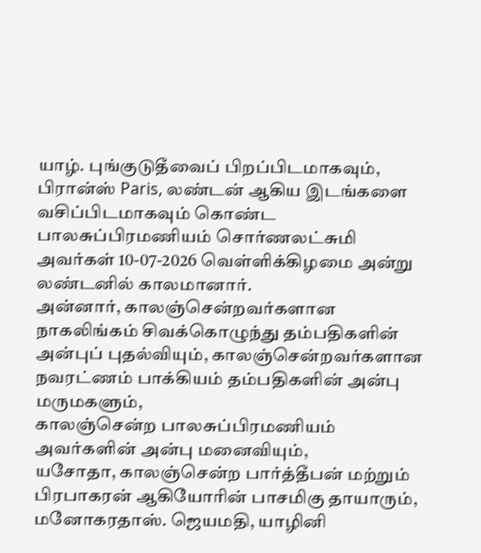யாழ். புங்குடுதீவைப் பிறப்பிடமாகவும், பிரான்ஸ் Paris, லண்டன் ஆகிய இடங்களை வசிப்பிடமாகவும் கொண்ட பாலசுப்பிரமணியம் சொர்ணலட்சுமி அவர்கள் 10-07-2026 வெள்ளிக்கிழமை அன்று லண்டனில் காலமானார்.
அன்னார், காலஞ்சென்றவர்களான நாகலிங்கம் சிவக்கொழுந்து தம்பதிகளின் அன்புப் புதல்வியும், காலஞ்சென்றவர்களான நவரட்ணம் பாக்கியம் தம்பதிகளின் அன்பு மருமகளும்,
காலஞ்சென்ற பாலசுப்பிரமணியம் அவர்களின் அன்பு மனைவியும்,
யசோதா, காலஞ்சென்ற பார்த்தீபன் மற்றும் பிரபாகரன் ஆகியோரின் பாசமிகு தாயாரும்,
மனோகரதாஸ். ஜெயமதி, யாழினி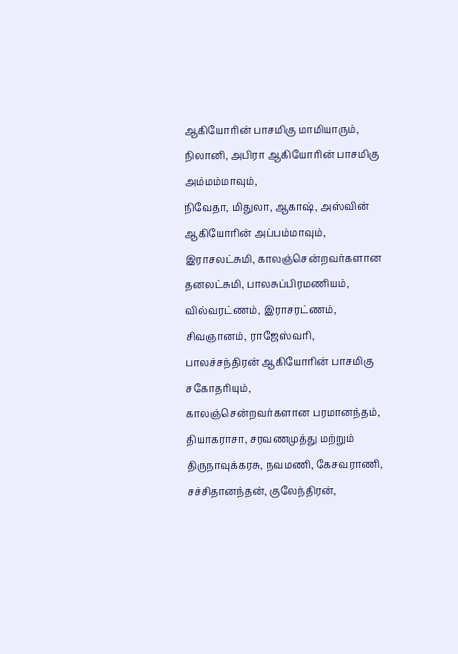ஆகியோரின் பாசமிகு மாமியாரும்,
நிலானி, அபிரா ஆகியோரின் பாசமிகு அம்மம்மாவும்,
நிவேதா, மிதுலா, ஆகாஷ், அஸ்வின் ஆகியோரின் அப்பம்மாவும்,
இராசலட்சுமி, காலஞ்சென்றவர்களான தனலட்சுமி, பாலசுப்பிரமணியம், வில்வரட்ணம், இராசரட்ணம், சிவஞானம், ராஜேஸ்வரி, பாலச்சந்திரன் ஆகியோரின் பாசமிகு சகோதரியும்,
காலஞ்சென்றவர்களான பரமானந்தம், தியாகராசா, சரவணமுத்து மற்றும் திருநாவுக்கரசு, நவமணி, கேசவராணி, சச்சிதானந்தன், குலேந்திரன்,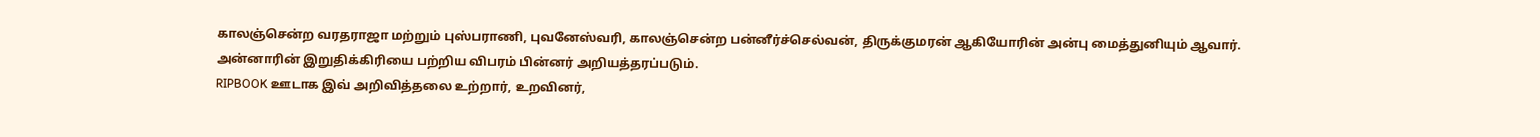காலஞ்சென்ற வரதராஜா மற்றும் புஸ்பராணி, புவனேஸ்வரி, காலஞ்சென்ற பன்னீர்ச்செல்வன், திருக்குமரன் ஆகியோரின் அன்பு மைத்துனியும் ஆவார்.
அன்னாரின் இறுதிக்கிரியை பற்றிய விபரம் பின்னர் அறியத்தரப்படும்.
RIPBOOK ஊடாக இவ் அறிவித்தலை உற்றார், உறவினர்,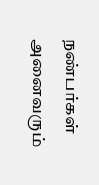நண்பர்கள் அனைவரும்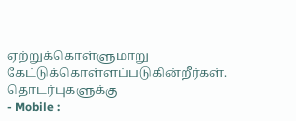ஏற்றுக்கொள்ளுமாறு கேட்டுக்கொள்ளப்படுகின்றீர்கள்.
தொடர்புகளுக்கு
- Mobile :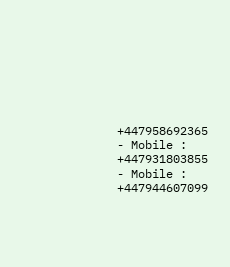+447958692365
- Mobile : +447931803855
- Mobile : +447944607099